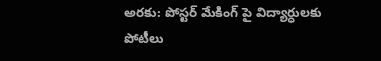అరకు: పోస్టర్ మేకింగ్ పై విద్యార్ధులకు పోటీలు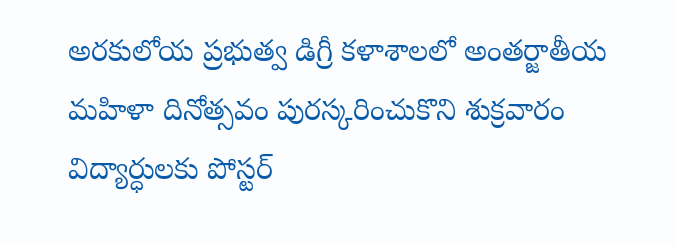అరకులోయ ప్రభుత్వ డిగ్రీ కళాశాలలో అంతర్జాతీయ మహిళా దినోత్సవం పురస్కరించుకొని శుక్రవారం విద్యార్ధులకు పోస్టర్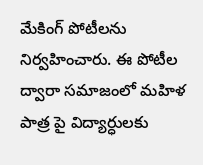మేకింగ్ పోటీలను నిర్వహించారు. ఈ పోటీల ద్వారా సమాజంలో మహిళ పాత్ర పై విద్యార్ధులకు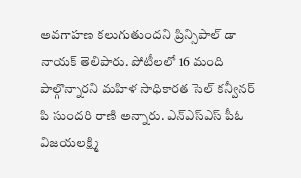అవగాహణ కలుగుతుందని ప్రిన్సిపాల్ డా నాయక్ తెలిపారు. పోటీలలో 16 మంది పాల్గొన్నారని మహిళ సాధికారత సెల్ కన్వీనర్ పి సుందరి రాణి అన్నారు. ఎన్ఎస్ఎస్ పీఓ విజయలక్ష్మి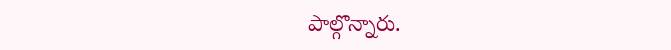పాల్గొన్నారు.